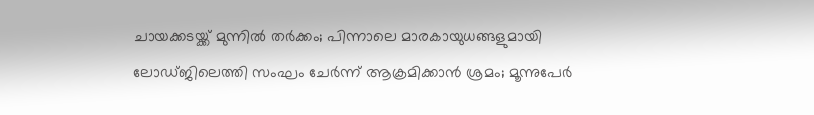ചായക്കടയ്ക്ക് മുന്നിൽ തർക്കം; പിന്നാലെ മാരകായുധങ്ങളുമായി ലോഡ്ജിലെത്തി സംഘം ചേർന്ന് ആക്രമിക്കാൻ ശ്രമം; മൂന്നുപേർ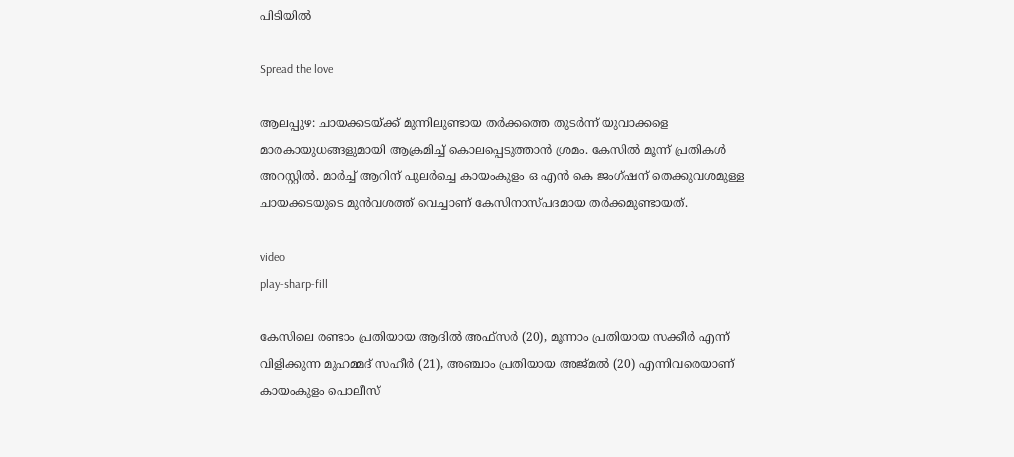പിടിയിൽ

Spread the love

ആലപ്പുഴ: ചായക്കടയ്ക്ക് മുന്നിലുണ്ടായ തർക്കത്തെ തുടർന്ന് യുവാക്കളെ മാരകായുധങ്ങളുമായി ആക്രമിച്ച്‌ കൊലപ്പെടുത്താൻ ശ്രമം. കേസില്‍ മൂന്ന് പ്രതികള്‍ അറസ്റ്റില്‍. മാർച്ച്‌ ആറിന് പുലർച്ചെ കായംകുളം ഒ എൻ കെ ജംഗ്ഷന് തെക്കുവശമുള്ള ചായക്കടയുടെ മുൻവശത്ത് വെച്ചാണ് കേസിനാസ്പദമായ തർക്കമുണ്ടായത്.

video
play-sharp-fill

കേസിലെ രണ്ടാം പ്രതിയായ ആദില്‍ അഫ്സർ (20), മൂന്നാം പ്രതിയായ സക്കീർ എന്ന് വിളിക്കുന്ന മുഹമ്മദ് സഹീർ (21), അഞ്ചാം പ്രതിയായ അജ്മല്‍ (20) എന്നിവരെയാണ് കായംകുളം പൊലീസ്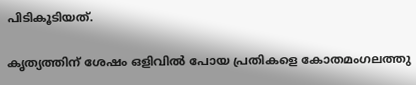പിടികൂടിയത്.

കൃത്യത്തിന് ശേഷം ഒളിവില്‍ പോയ പ്രതികളെ കോതമംഗലത്തു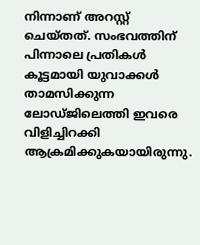നിന്നാണ് അറസ്റ്റ് ചെയ്തത്. സംഭവത്തിന് പിന്നാലെ പ്രതികള്‍ കൂട്ടമായി യുവാക്കള്‍ താമസിക്കുന്ന ലോഡ്ജിലെത്തി ഇവരെ വിളിച്ചിറക്കി ആക്രമിക്കുകയായിരുന്നു.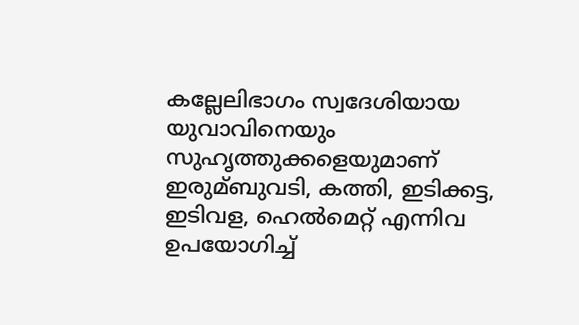കല്ലേലിഭാഗം സ്വദേശിയായ യുവാവിനെയും സുഹൃത്തുക്കളെയുമാണ് ഇരുമ്ബുവടി, കത്തി, ഇടിക്കട്ട, ഇടിവള, ഹെല്‍മെറ്റ് എന്നിവ ഉപയോഗിച്ച്‌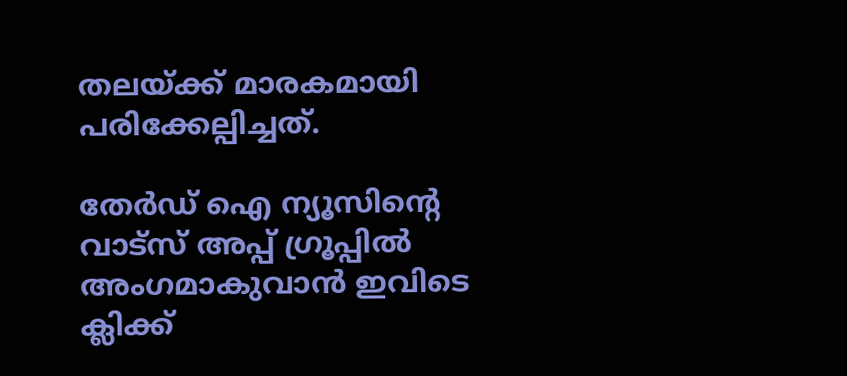തലയ്ക്ക് മാരകമായി പരിക്കേല്പിച്ചത്.

തേർഡ് ഐ ന്യൂസിന്റെ വാട്സ് അപ്പ് ഗ്രൂപ്പിൽ അംഗമാകുവാൻ ഇവിടെ ക്ലിക്ക്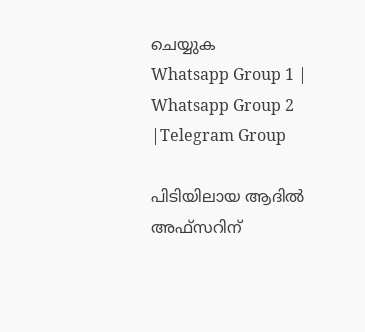ചെയ്യുക
Whatsapp Group 1 | Whatsapp Group 2 |Telegram Group

പിടിയിലായ ആദില്‍ അഫ്സറിന്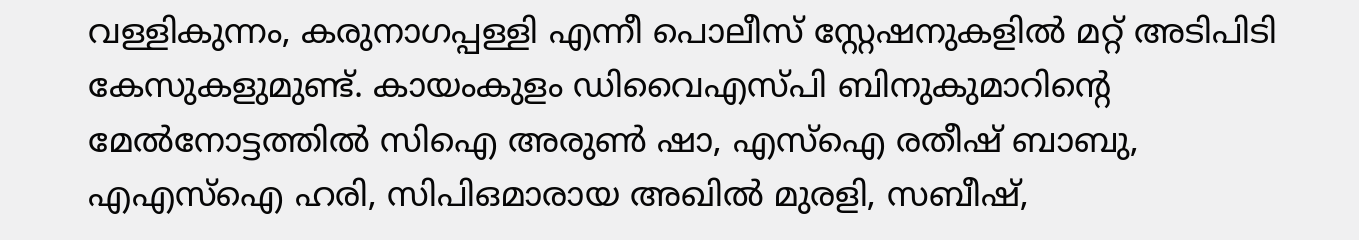വള്ളികുന്നം, കരുനാഗപ്പള്ളി എന്നീ പൊലീസ് സ്റ്റേഷനുകളില്‍ മറ്റ് അടിപിടി കേസുകളുമുണ്ട്. കായംകുളം ഡിവൈഎസ്പി ബിനുകുമാറിന്‍റെ മേല്‍നോട്ടത്തില്‍ സിഐ അരുണ്‍ ഷാ, എസ്‌ഐ രതീഷ് ബാബു, എഎസ്‌ഐ ഹരി, സിപിഒമാരായ അഖില്‍ മുരളി, സബീഷ്,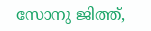സോനു ജിത്ത്,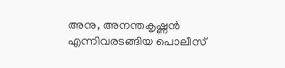അനു, അനന്തകൃഷ്ണൻ എന്നിവരടങ്ങിയ പൊലീസ്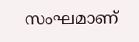സംഘമാണ്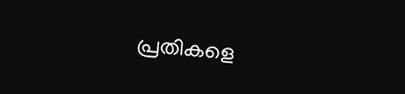പ്രതികളെ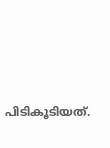പിടികൂടിയത്.